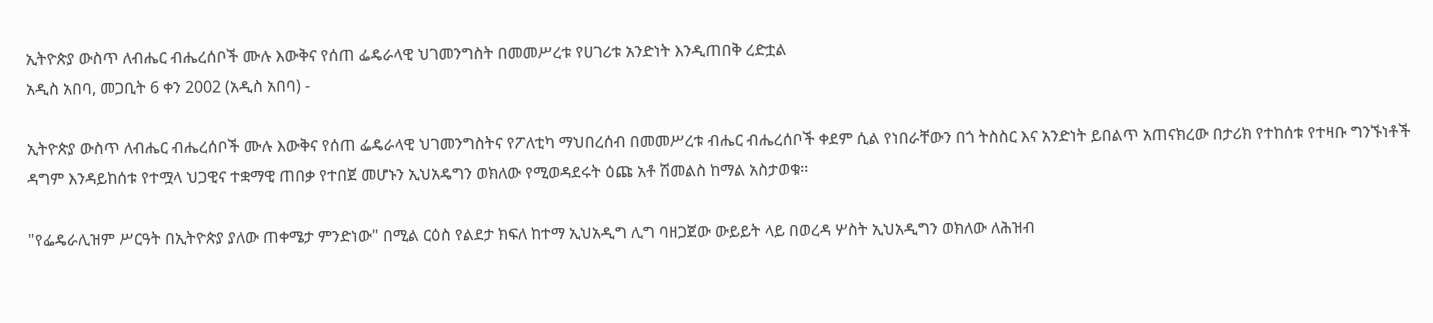ኢትዮጵያ ውስጥ ለብሔር ብሔረሰቦች ሙሉ እውቅና የሰጠ ፌዴራላዊ ህገመንግስት በመመሥረቱ የሀገሪቱ አንድነት እንዲጠበቅ ረድቷል
አዲስ አበባ, መጋቢት 6 ቀን 2002 (አዲስ አበባ) -

ኢትዮጵያ ውስጥ ለብሔር ብሔረሰቦች ሙሉ እውቅና የሰጠ ፌዴራላዊ ህገመንግስትና የፖለቲካ ማህበረሰብ በመመሥረቱ ብሔር ብሔረሰቦች ቀደም ሲል የነበራቸውን በጎ ትስስር እና አንድነት ይበልጥ አጠናክረው በታሪክ የተከሰቱ የተዛቡ ግንኙነቶች ዳግም እንዳይከሰቱ የተሟላ ህጋዊና ተቋማዊ ጠበቃ የተበጀ መሆኑን ኢህአዴግን ወክለው የሚወዳደሩት ዕጩ አቶ ሽመልስ ከማል አስታወቁ፡፡

"የፌዴራሊዝም ሥርዓት በኢትዮጵያ ያለው ጠቀሜታ ምንድነው" በሚል ርዕስ የልደታ ክፍለ ከተማ ኢህአዲግ ሊግ ባዘጋጀው ውይይት ላይ በወረዳ ሦስት ኢህአዲግን ወክለው ለሕዝብ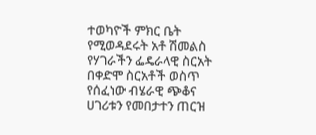ተወካዮች ምክር ቤት የሚወዳደሩት አቶ ሽመልስ የሃገራችን ፌዴራላዊ ስርአት በቀድሞ ስርአቶች ወስጥ የሰፈነው ብሄራዊ ጭቆና ሀገሪቱን የመበታተን ጠርዝ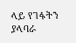ላይ የገፋትን ያላባራ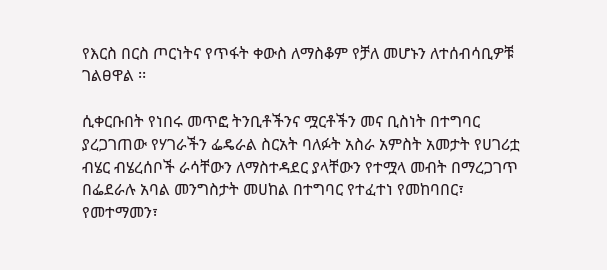የእርስ በርስ ጦርነትና የጥፋት ቀውስ ለማስቆም የቻለ መሆኑን ለተሰብሳቢዎቹ ገልፀዋል ፡፡

ሲቀርቡበት የነበሩ መጥፎ ትንቢቶችንና ሟርቶችን መና ቢስነት በተግባር ያረጋገጠው የሃገራችን ፌዴራል ስርአት ባለፉት አስራ አምስት አመታት የሀገሪቷ ብሄር ብሄረሰቦች ራሳቸውን ለማስተዳደር ያላቸውን የተሟላ መብት በማረጋገጥ በፌደራሉ አባል መንግስታት መሀከል በተግባር የተፈተነ የመከባበር፣ የመተማመን፣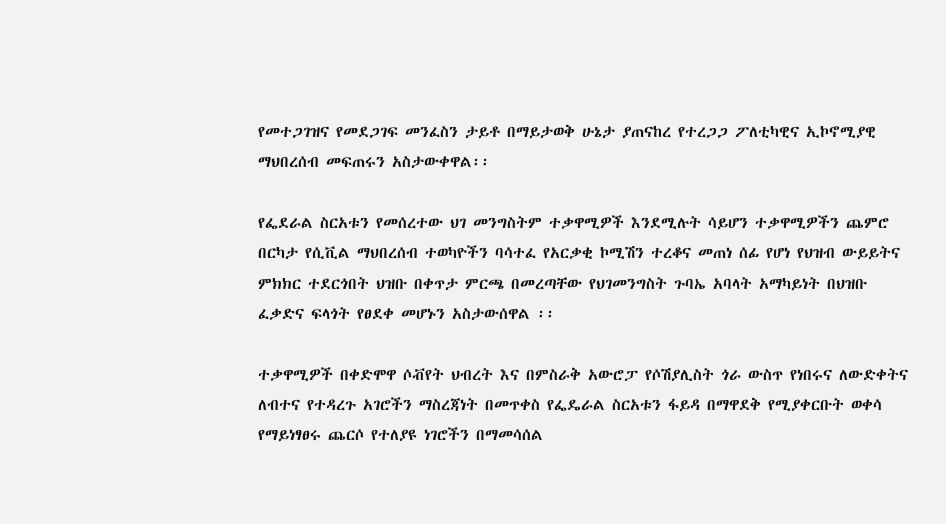የመተጋገዝና የመደጋገፍ መንፈስን ታይቶ በማይታወቅ ሁኔታ ያጠናከረ የተረጋጋ ፖለቲካዊና ኢኮኖሚያዊ ማህበረሰብ መፍጠሩን አስታውቀዋል፡፡

የፌደራል ስርአቱን የመሰረተው ህገ መንግስትም ተቃዋሚዎች እንደሚሉት ሳይሆን ተቃዋሚዎችን ጨምሮ በርካታ የሲቪል ማህበረሰብ ተወካዮችን ባሳተፈ የአርቃቂ ኮሚሽን ተረቆና መጠነ ሰፊ የሆነ የህዝብ ውይይትና ምክክር ተደርጎበት ህዝቡ በቀጥታ ምርጫ በመረጣቸው የህገመንግስት ጉባኤ አባላት አማካይነት በህዝቡ ፈቃድና ፍላጎት የፀደቀ መሆኑን አስታውሰዋል ፡፡

ተቃዋሚዎች በቀድሞዋ ሶቭየት ህብረት እና በምስራቅ አውሮፓ የሶሽያሊስት ጎራ ውስጥ የነበሩና ለውድቀትና ለብተና የተዳረጉ አገሮችን ማስረጃነት በመጥቀስ የፌዴራል ስርአቱን ፋይዳ በማዋደቅ የሚያቀርቡት ወቀሳ የማይነፃፀሩ ጨርሶ የተለያዩ ነገሮችን በማመሳሰል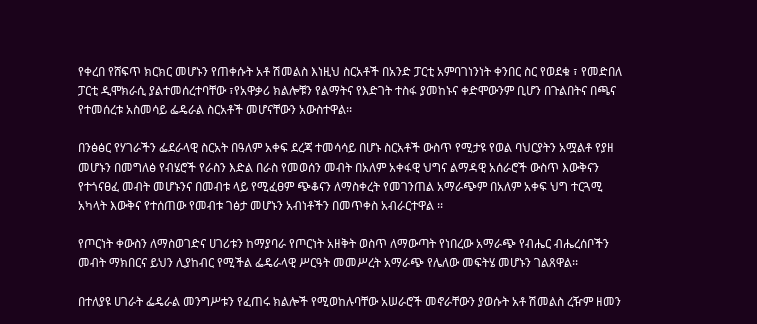የቀረበ የሸፍጥ ክርክር መሆኑን የጠቀሱት አቶ ሽመልስ እነዚህ ስርአቶች በአንድ ፓርቲ አምባገነንነት ቀንበር ስር የወደቁ ፣ የመድበለ ፓርቲ ዲሞክራሲ ያልተመሰረተባቸው ፣የአዋቃሪ ክልሎቹን የልማትና የእድገት ተስፋ ያመከኑና ቀድሞውንም ቢሆን በጉልበትና በጫና የተመሰረቱ አስመሳይ ፌዴራል ስርአቶች መሆናቸውን አውስተዋል፡፡

በንፅፅር የሃገራችን ፌደራላዊ ስርአት በዓለም አቀፍ ደረጃ ተመሳሳይ በሆኑ ስርአቶች ውስጥ የሚታዩ የወል ባህርያትን አሟልቶ የያዘ መሆኑን በመግለፅ የብሄሮች የራስን እድል በራስ የመወሰን መብት በአለም አቀፋዊ ህግና ልማዳዊ አሰራሮች ውስጥ እውቅናን የተጎናፀፈ መብት መሆኑንና በመብቱ ላይ የሚፈፀም ጭቆናን ለማስቀረት የመገንጠል አማራጭም በአለም አቀፍ ህግ ተርጓሚ አካላት እውቅና የተሰጠው የመብቱ ገፅታ መሆኑን አብነቶችን በመጥቀስ አብራርተዋል ፡፡

የጦርነት ቀውስን ለማስወገድና ሀገሪቱን ከማያባራ የጦርነት አዘቅት ወስጥ ለማውጣት የነበረው አማራጭ የብሔር ብሔረሰቦችን መብት ማክበርና ይህን ሊያከብር የሚችል ፌዴራላዊ ሥርዓት መመሥረት አማራጭ የሌለው መፍትሄ መሆኑን ገልጸዋል፡፡

በተለያዩ ሀገራት ፌዴራል መንግሥቱን የፈጠሩ ክልሎች የሚወከሉባቸው አሠራሮች መኖራቸውን ያወሱት አቶ ሽመልስ ረዥም ዘመን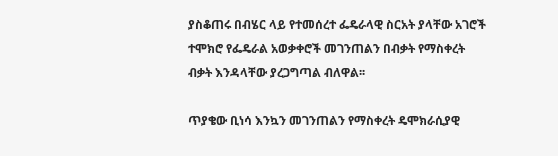ያስቆጠሩ በብሄር ላይ የተመሰረተ ፌዴራላዊ ስርአት ያላቸው አገሮች ተሞክሮ የፌዴራል አወቃቀሮች መገንጠልን በብቃት የማስቀረት ብቃት እንዳላቸው ያረጋግጣል ብለዋል፡፡

ጥያቄው ቢነሳ እንኳን መገንጠልን የማስቀረት ዴሞክራሲያዊ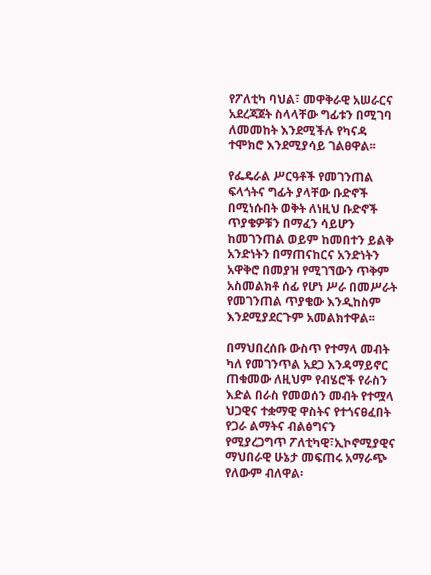የፖለቲካ ባህል፣ መዋቅራዊ አሠራርና አደረጃጀት ስላላቸው ግፊቱን በሚገባ ለመመከት እንደሚችሉ የካናዳ ተሞክሮ እንደሚያሳይ ገልፀዋል፡፡

የፌዴራል ሥርዓቶች የመገንጠል ፍላጎትና ግፊት ያላቸው ቡድኖች በሚነሱበት ወቅት ለነዚህ ቡድኖች ጥያቄዎቹን በማፈን ሳይሆን ከመገንጠል ወይም ከመበተን ይልቅ አንድነትን በማጠናከርና አንድነትን አዋቅሮ በመያዝ የሚገኘውን ጥቅም አስመልክቶ ሰፊ የሆነ ሥራ በመሥራት የመገንጠል ጥያቄው እንዲከስም እንደሚያደርጉም አመልክተዋል፡፡

በማህበረሰቡ ውስጥ የተማላ መብት ካለ የመገንጥል አደጋ እንዳማይኖር ጠቁመው ለዚህም የብሄሮች የራስን እድል በራስ የመወሰን መብት የተሟላ ህጋዊና ተቋማዊ ዋስትና የተጎናፀፈበት የጋራ ልማትና ብልፅግናን የሚያረጋግጥ ፖለቲካዊ፣ኢኮኖሚያዊና ማህበራዊ ሁኔታ መፍጠሩ አማራጭ የለውም ብለዋል፡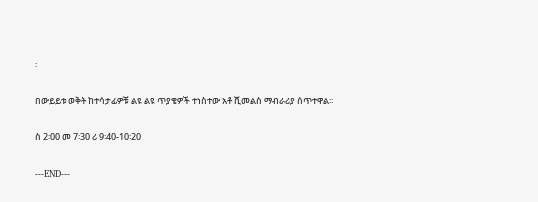፡

በውይይቱ ወቅት ከተሳታፊዎቹ ልዩ ልዩ ጥያቄዎች ተነስተው አቶ ሺመልስ ማብራሪያ ሰጥተዋል፡፡

ስ 2፡00 መ 7፡30 ሪ 9፡40-10፡20

---END---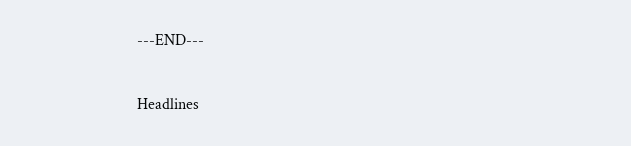---END---

Headlines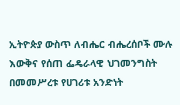ኢትዮጵያ ውስጥ ለብሔር ብሔረሰቦች ሙሉ እውቅና የሰጠ ፌዴራላዊ ህገመንግስት በመመሥረቱ የሀገሪቱ አንድነት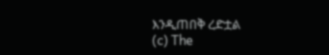እንዲጠበቅ ረድቷል
(c) The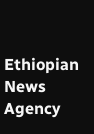Ethiopian News Agency